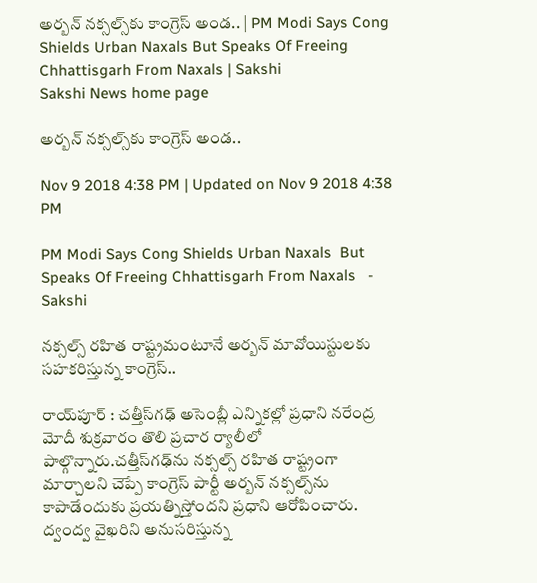అర్బన్‌ నక్సల్స్‌కు కాంగ్రెస్‌ అండ.. | PM Modi Says Cong Shields Urban Naxals But Speaks Of Freeing Chhattisgarh From Naxals | Sakshi
Sakshi News home page

అర్బన్‌ నక్సల్స్‌కు కాంగ్రెస్‌ అండ..

Nov 9 2018 4:38 PM | Updated on Nov 9 2018 4:38 PM

PM Modi Says Cong Shields Urban Naxals  But Speaks Of Freeing Chhattisgarh From Naxals   - Sakshi

నక్సల్స్‌ రహిత రాష్ట్రమంటూనే అర్బన్‌ మావోయిస్టులకు సహకరిస్తున్న కాంగ్రెస్‌..

రాయ్‌పూర్‌ : చత్తీస్‌గఢ్‌ అసెంబ్లీ ఎన్నికల్లో ప్రధాని నరేంద్ర మోదీ శుక్రవారం తొలి ప్రచార ర్యాలీలో పాల్గొన్నారు.చత్తీస్‌గఢ్‌ను నక్సల్స్‌ రహిత రాష్ట్రంగా మార్చాలని చెప్పే కాంగ్రెస్‌ పార్టీ అర్బన్‌ నక్సల్స్‌ను కాపాడేందుకు ప్రయత్నిస్తోందని ప్రధాని ఆరోపించారు. ద్వంద్వ వైఖరిని అనుసరిస్తున్న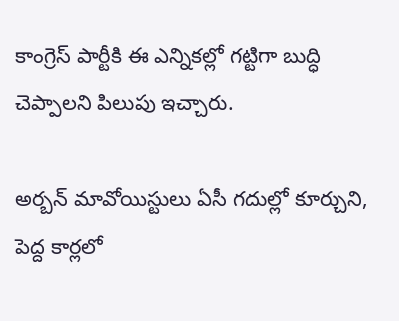కాంగ్రెస్‌ పార్టీకి ఈ ఎన్నికల్లో గట్టిగా బుద్ధి చెప్పాలని పిలుపు ఇచ్చారు.

అర్బన్‌ మావోయిస్టులు ఏసీ గదుల్లో కూర్చుని, పెద్ద కార్లలో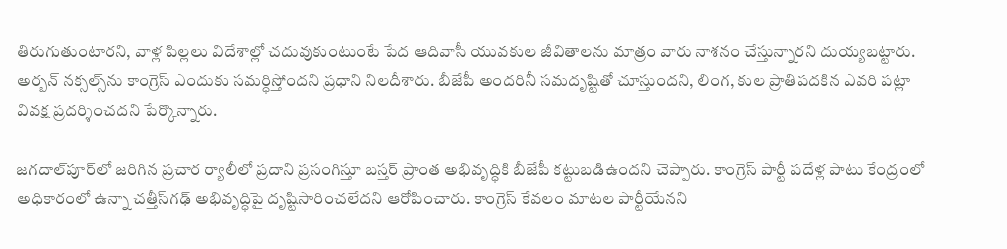తిరుగుతుంటారని, వాళ్ల పిల్లలు విదేశాల్లో చదువుకుంటుంటే పేద ఆదివాసీ యువకుల జీవితాలను మాత్రం వారు నాశనం చేస్తున్నారని దుయ్యబట్టారు. అర్బన్‌ నక్సల్స్‌ను కాంగ్రెస్‌ ఎందుకు సమర్ధిస్తోందని ప్రధాని నిలదీశారు. బీజేపీ అందరినీ సమదృష్టితో చూస్తుందని, లింగ, కుల ప్రాతిపదకిన ఎవరి పట్లా వివక్ష ప్రదర్శించదని పేర్కొన్నారు.

జగదాల్‌పూర్‌లో జరిగిన ప్రచార ర్యాలీలో ప్రదాని ప్రసంగిస్తూ బస్తర్‌ ప్రాంత అభివృద్ధికి బీజేపీ కట్టుబడిఉందని చెప్పారు. కాంగ్రెస్‌ పార్టీ పదేళ్ల పాటు కేంద్రంలో అధికారంలో ఉన్నా చత్తీస్‌గఢ్‌ అభివృద్ధిపై దృష్టిసారించలేదని ఆరోపించారు. కాంగ్రెస్‌ కేవలం మాటల పార్టీయేనని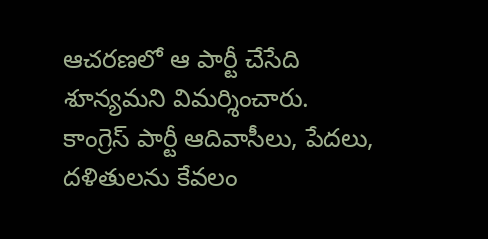ఆచరణలో ఆ పార్టీ చేసేది శూన్యమని విమర్శించారు. కాంగ్రెస్‌ పార్టీ ఆదివాసీలు, పేదలు, దళితులను కేవలం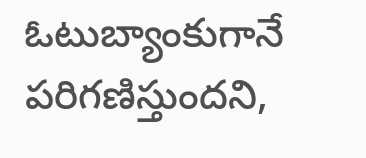ఓటుబ్యాంకుగానే పరిగణిస్తుందని,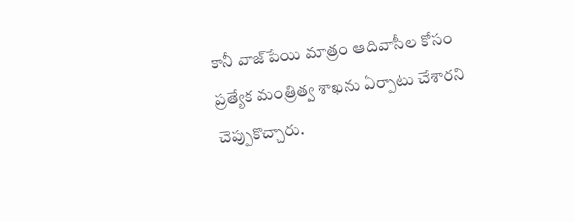కానీ వాజ్‌పేయి మాత్రం ఆదివాసీల కోసం ప్రత్యేక మంత్రిత్వ శాఖను ఏర్పాటు చేశారని చెప్పుకొచ్చారు.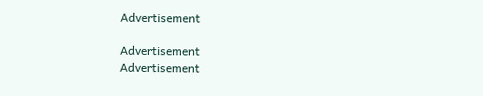Advertisement

Advertisement
Advertisement